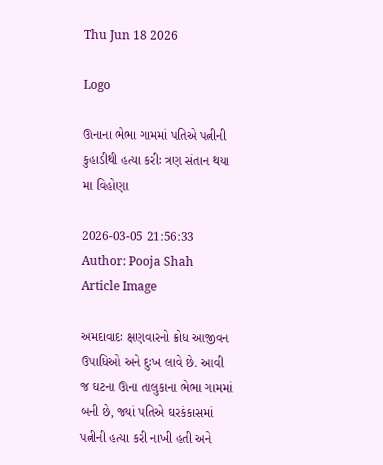Thu Jun 18 2026

Logo

ઊનાના ભેભા ગામમાં પતિએ પત્નીની કુહાડીથી હત્યા કરીઃ ત્રણ સંતાન થયા મા વિહોણા

2026-03-05 21:56:33
Author: Pooja Shah
Article Image

અમદાવાદઃ ક્ષણવારનો ક્રોધ આજીવન ઉપાધિઓ અને દુઃખ લાવે છે. આવી જ ઘટના ઊના તાલુકાના ભેભા ગામમાં બની છે, જ્યાં પતિએ ઘરકંકાસમાં પત્નીની હત્યા કરી નાખી હતી અને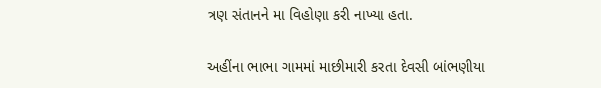ત્રણ સંતાનને મા વિહોણા કરી નાખ્યા હતા.

અહીંના ભાભા ગામમાં માછીમારી કરતા દેવસી બાંભણીયા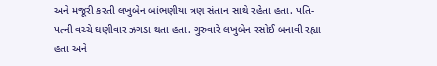અને મજૂરી કરતી લખુબેન બાંભણીયા ત્રણ સંતાન સાથે રહેતા હતા. પતિ-પત્ની વચ્ચે ઘણીવાર ઝગડા થતા હતા. ગુરુવારે લખુબેન રસોઈ બનાવી રહ્યા હતા અને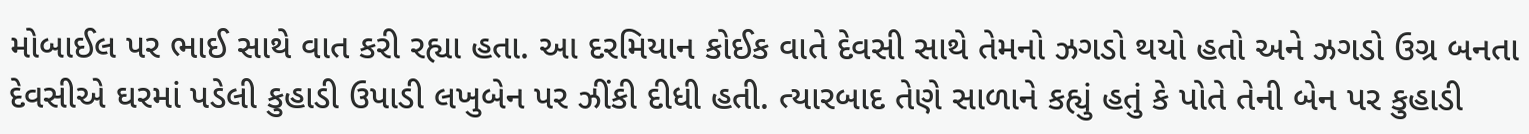મોબાઈલ પર ભાઈ સાથે વાત કરી રહ્યા હતા. આ દરમિયાન કોઈક વાતે દેવસી સાથે તેમનો ઝગડો થયો હતો અને ઝગડો ઉગ્ર બનતા દેવસીએ ઘરમાં પડેલી કુહાડી ઉપાડી લખુબેન પર ઝીંકી દીધી હતી. ત્યારબાદ તેણે સાળાને કહ્યું હતું કે પોતે તેની બેન પર કુહાડી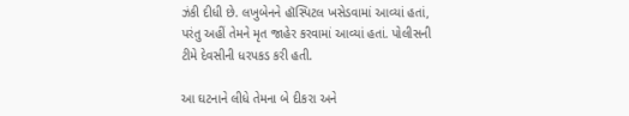ઝંકી દીધી છે. લખુબેનને હૉસ્પિટલ ખસેડવામાં આવ્યાં હતાં, પરંતુ અહીં તેમને મૃત જાહેર કરવામાં આવ્યાં હતાં. પોલીસની ટીમે દેવસીની ધરપકડ કરી હતી.

આ ઘટનાને લીધે તેમના બે દીકરા અને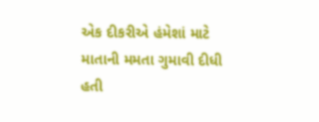એક દીકરીએ હંમેશાં માટે માતાની મમતા ગુમાવી દીધી હતી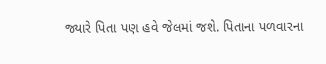જ્યારે પિતા પણ હવે જેલમાં જશે. પિતાના પળવારના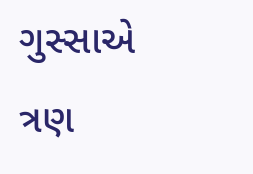ગુસ્સાએ ત્રણ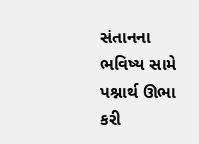સંતાનના ભવિષ્ય સામે પશ્નાર્થ ઊભા કરી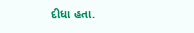દીધા હતા.